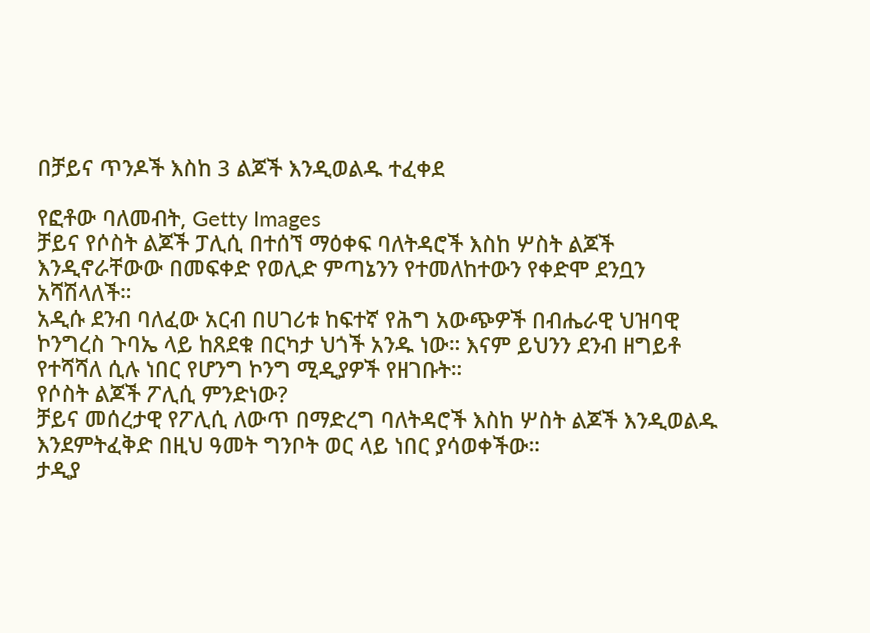በቻይና ጥንዶች እስከ 3 ልጆች እንዲወልዱ ተፈቀደ

የፎቶው ባለመብት, Getty Images
ቻይና የሶስት ልጆች ፓሊሲ በተሰኘ ማዕቀፍ ባለትዳሮች እስከ ሦስት ልጆች እንዲኖራቸውው በመፍቀድ የወሊድ ምጣኔንን የተመለከተውን የቀድሞ ደንቧን አሻሽላለች።
አዲሱ ደንብ ባለፈው አርብ በሀገሪቱ ከፍተኛ የሕግ አውጭዎች በብሔራዊ ህዝባዊ ኮንግረስ ጉባኤ ላይ ከጸደቁ በርካታ ህጎች አንዱ ነው። እናም ይህንን ደንብ ዘግይቶ የተሻሻለ ሲሉ ነበር የሆንግ ኮንግ ሚዲያዎች የዘገቡት።
የሶስት ልጆች ፖሊሲ ምንድነው?
ቻይና መሰረታዊ የፖሊሲ ለውጥ በማድረግ ባለትዳሮች እስከ ሦስት ልጆች እንዲወልዱ እንደምትፈቅድ በዚህ ዓመት ግንቦት ወር ላይ ነበር ያሳወቀችው።
ታዲያ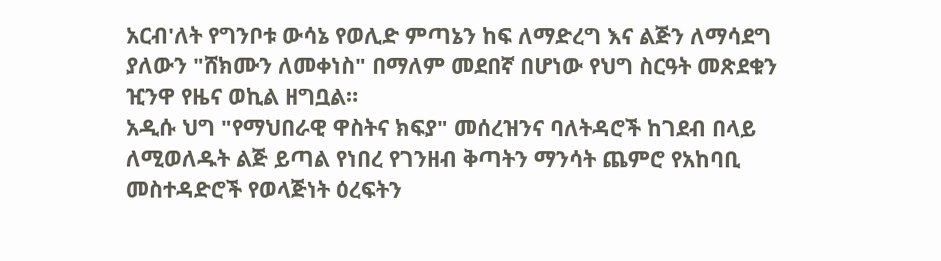አርብ'ለት የግንቦቱ ውሳኔ የወሊድ ምጣኔን ከፍ ለማድረግ እና ልጅን ለማሳደግ ያለውን "ሸክሙን ለመቀነስ" በማለም መደበኛ በሆነው የህግ ስርዓት መጽደቁን ዢንዋ የዜና ወኪል ዘግቧል።
አዲሱ ህግ "የማህበራዊ ዋስትና ክፍያ" መሰረዝንና ባለትዳሮች ከገደብ በላይ ለሚወለዱት ልጅ ይጣል የነበረ የገንዘብ ቅጣትን ማንሳት ጨምሮ የአከባቢ መስተዳድሮች የወላጅነት ዕረፍትን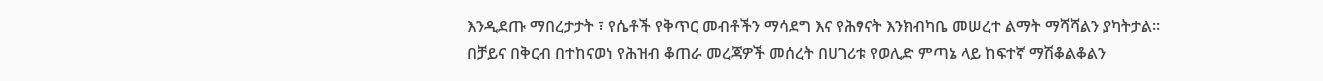እንዲደጡ ማበረታታት ፣ የሴቶች የቅጥር መብቶችን ማሳደግ እና የሕፃናት እንክብካቤ መሠረተ ልማት ማሻሻልን ያካትታል።
በቻይና በቅርብ በተከናወነ የሕዝብ ቆጠራ መረጃዎች መሰረት በሀገሪቱ የወሊድ ምጣኔ ላይ ከፍተኛ ማሽቆልቆልን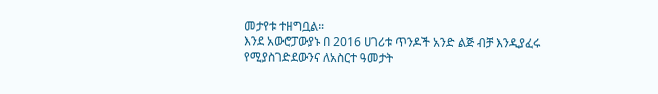መታየቱ ተዘግቧል።
እንደ አውሮፓውያኑ በ 2016 ሀገሪቱ ጥንዶች አንድ ልጅ ብቻ እንዲያፈሩ የሚያስገድደውንና ለአስርተ ዓመታት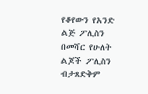የቆየውን የአንድ ልጅ ፖሊስን በመሻር የሁለት ልጆች ፖሊስን ብታጸድቅም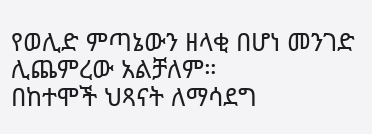የወሊድ ምጣኔውን ዘላቂ በሆነ መንገድ ሊጨምረው አልቻለም።
በከተሞች ህጻናት ለማሳደግ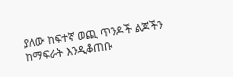ያለው ከፍተኛ ወጪ ጥንዶች ልጆችን ከማፍራት እንዲቆጠቡ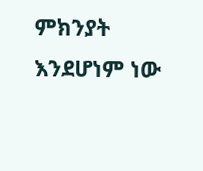ምክንያት እንደሆነም ነው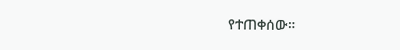የተጠቀሰው።